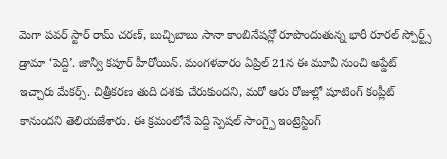మెగా పవర్ స్టార్ రామ్ చరణ్, బుచ్చిబాబు సానా కాంబినేషన్లో రూపొందుతున్న భారీ రూరల్ స్పోర్ట్స్ డ్రామా ‘పెద్ది’. జాన్వీ కపూర్ హీరోయిన్. మంగళవారం ఏప్రిల్ 21న ఈ మూవీ నుంచి అప్డేట్ ఇచ్చారు మేకర్స్. చిత్రీకరణ తుది దశకు చేరుకుందని, మరో ఆరు రోజుల్లో షూటింగ్ కంప్లీట్ కానుందని తెలియజేశారు. ఈ క్రమంలోనే పెద్ది స్పెషల్ సాంగ్పై ఇంట్రెస్టింగ్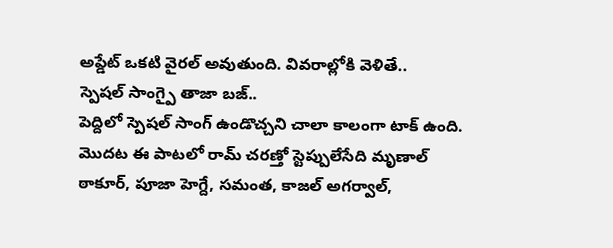అప్డేట్ ఒకటి వైరల్ అవుతుంది. వివరాల్లోకి వెళితే..
స్పెషల్ సాంగ్పై తాజా బజ్..
పెద్దిలో స్పెషల్ సాంగ్ ఉండొచ్చని చాలా కాలంగా టాక్ ఉంది. మొదట ఈ పాటలో రామ్ చరణ్తో స్టెప్పులేసేది మృణాల్ ఠాకూర్, పూజా హెగ్దే, సమంత, కాజల్ అగర్వాల్,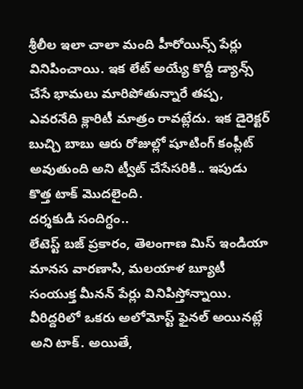శ్రీలీల ఇలా చాలా మంది హీరోయిన్స్ పేర్లు వినిపించాయి. ఇక లేట్ అయ్యే కొద్దీ డ్యాన్స్ చేసే భామలు మారిపోతున్నారే తప్ప, ఎవరనేది క్లారిటీ మాత్రం రావట్లేదు. ఇక డైరెక్టర్ బుచ్చి బాబు ఆరు రోజుల్లో షూటింగ్ కంప్లీట్ అవుతుంది అని ట్వీట్ చేసేసరికి.. ఇపుడు కొత్త టాక్ మొదలైంది.
దర్శకుడి సందిగ్ధం..
లేటెస్ట్ బజ్ ప్రకారం, తెలంగాణ మిస్ ఇండియా మానస వారణాసి, మలయాళ బ్యూటీ సంయుక్త మీనన్ పేర్లు వినిపిస్తోన్నాయి. వీరిద్దరిలో ఒకరు అలోమోస్ట్ ఫైనల్ అయినట్లే అని టాక్. అయితే,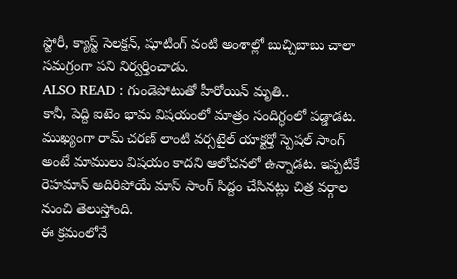స్టోరీ, క్యాస్ట్ సెలక్షన్, షూటింగ్ వంటి అంశాల్లో బుచ్చిబాబు చాలా సమగ్రంగా పని నిర్వర్తించాడు.
ALSO READ : గుండెపోటుతో హీరోయిన్ మృతి..
కానీ, పెద్ది ఐటెం భామ విషయంలో మాత్రం సందిగ్ధంలో పడ్డాడట. ముఖ్యంగా రామ్ చరణ్ లాంటి వర్సటైల్ యాక్టర్తో స్పెషల్ సాంగ్ అంటే మాములు విషయం కాదని ఆలోచనలో ఉన్నాడట. ఇప్పటికే రెహమాన్ అదిరిపోయే మాస్ సాంగ్ సిద్దం చేసినట్లు చిత్ర వర్గాల నుంచి తెలుస్తోంది.
ఈ క్రమంలోనే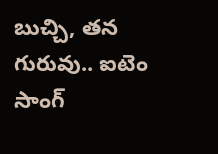బుచ్చి, తన గురువు.. ఐటెం సాంగ్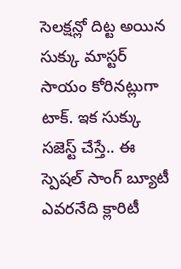సెలక్షన్లో దిట్ట అయిన సుక్కు మాస్టర్ సాయం కోరినట్లుగా టాక్. ఇక సుక్కు సజెస్ట్ చేస్తే.. ఈ స్పెషల్ సాంగ్ బ్యూటీ ఎవరనేది క్లారిటీ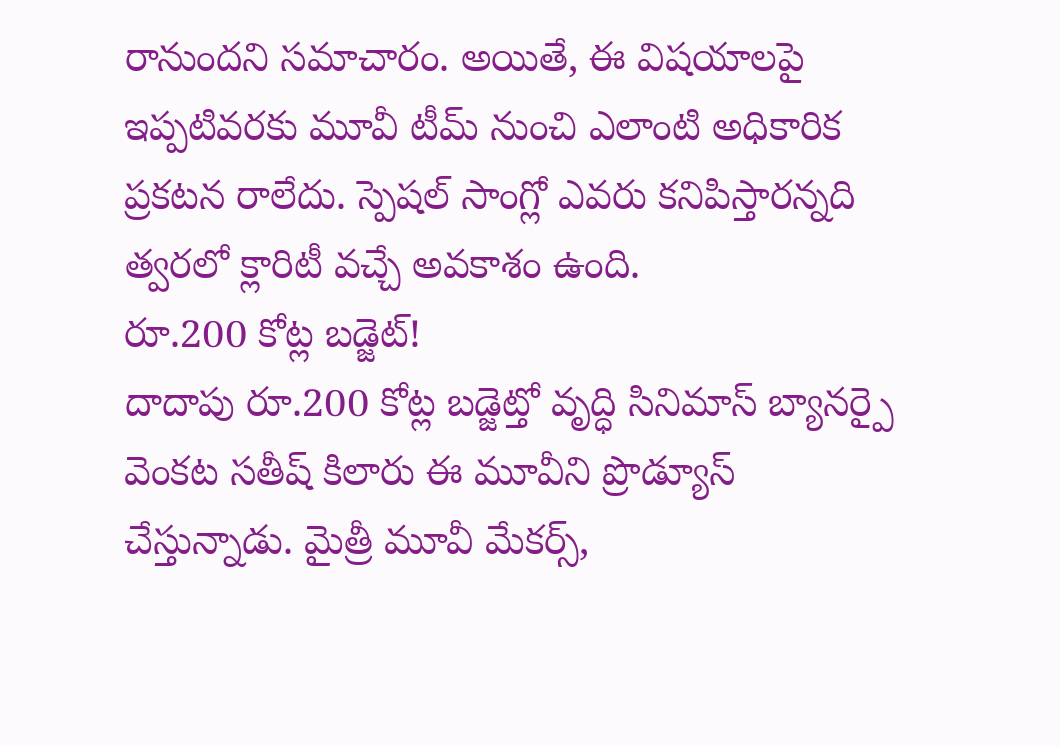రానుందని సమాచారం. అయితే, ఈ విషయాలపై ఇప్పటివరకు మూవీ టీమ్ నుంచి ఎలాంటి అధికారిక ప్రకటన రాలేదు. స్పెషల్ సాంగ్లో ఎవరు కనిపిస్తారన్నది త్వరలో క్లారిటీ వచ్చే అవకాశం ఉంది.
రూ.200 కోట్ల బడ్జెట్!
దాదాపు రూ.200 కోట్ల బడ్జెట్తో వృద్ధి సినిమాస్ బ్యానర్పై వెంకట సతీష్ కిలారు ఈ మూవీని ప్రొడ్యూస్ చేస్తున్నాడు. మైత్రీ మూవీ మేకర్స్,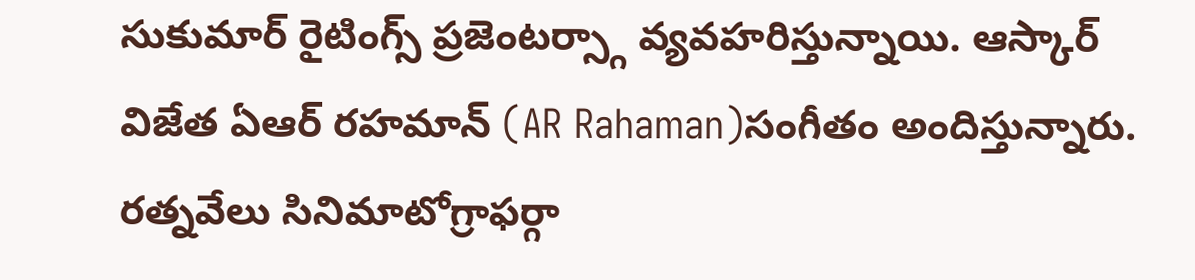సుకుమార్ రైటింగ్స్ ప్రజెంటర్స్గా వ్యవహరిస్తున్నాయి. ఆస్కార్ విజేత ఏఆర్ రహమాన్ (AR Rahaman)సంగీతం అందిస్తున్నారు. రత్నవేలు సినిమాటోగ్రాఫర్గా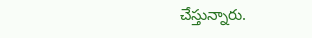చేస్తున్నారు.